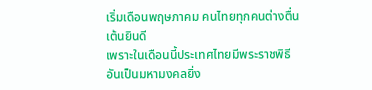เริ่มเดือนพฤษภาคม คนไทยทุกคนต่างตื่นเต้นยินดี
เพราะในเดือนนี้ประเทศไทยมีพระราชพิธีอันเป็นมหามงคลยิ่ง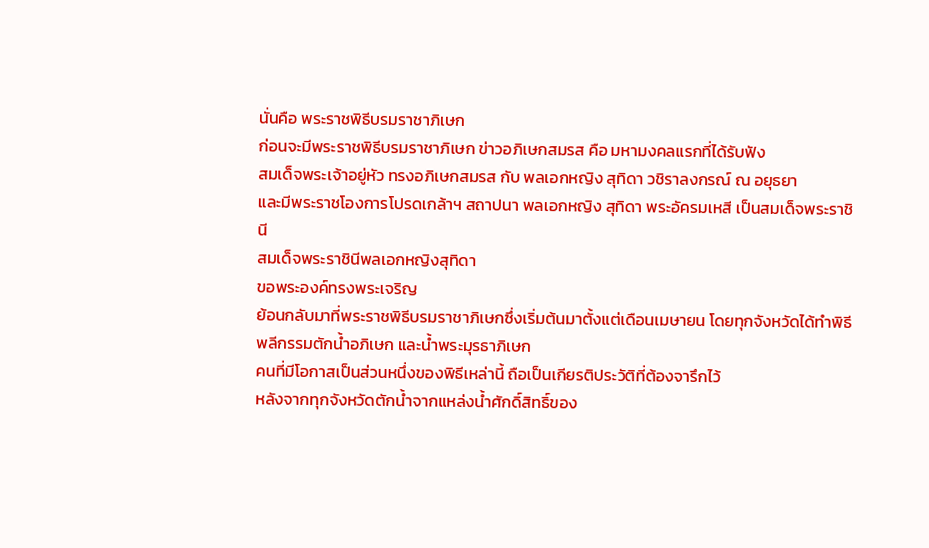นั่นคือ พระราชพิธีบรมราชาภิเษก
ก่อนจะมีพระราชพิธีบรมราชาภิเษก ข่าวอภิเษกสมรส คือ มหามงคลแรกที่ได้รับฟัง
สมเด็จพระเจ้าอยู่หัว ทรงอภิเษกสมรส กับ พลเอกหญิง สุทิดา วชิราลงกรณ์ ณ อยุธยา
และมีพระราชโองการโปรดเกล้าฯ สถาปนา พลเอกหญิง สุทิดา พระอัครมเหสี เป็นสมเด็จพระราชินี
สมเด็จพระราชินีพลเอกหญิงสุทิดา
ขอพระองค์ทรงพระเจริญ
ย้อนกลับมาที่พระราชพิธีบรมราชาภิเษกซึ่งเริ่มต้นมาตั้งแต่เดือนเมษายน โดยทุกจังหวัดได้ทำพิธีพลีกรรมตักน้ำอภิเษก และน้ำพระมุรธาภิเษก
คนที่มีโอกาสเป็นส่วนหนึ่งของพิธีเหล่านี้ ถือเป็นเกียรติประวัติที่ต้องจารึกไว้
หลังจากทุกจังหวัดตักน้ำจากแหล่งน้ำศักดิ์สิทธิ์ของ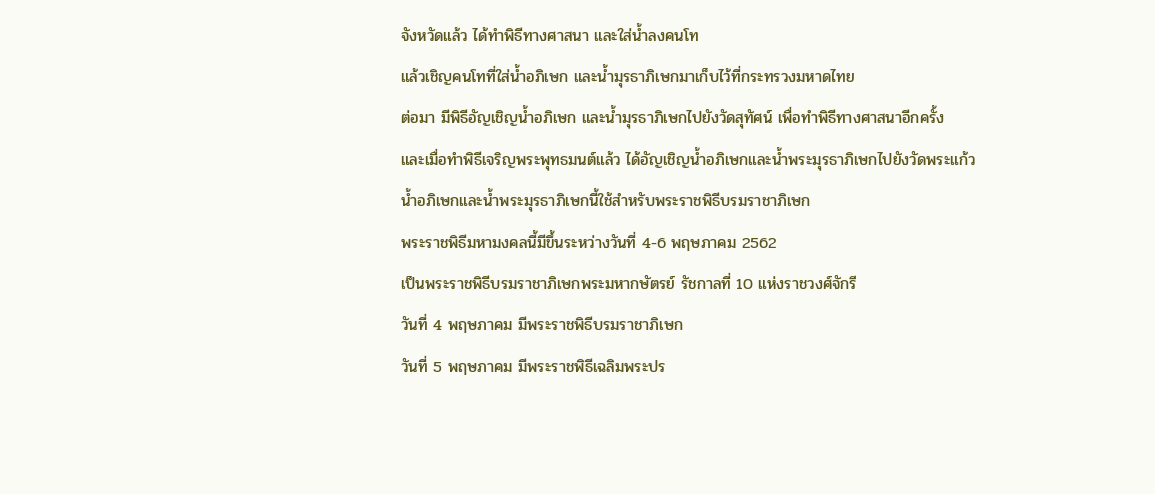จังหวัดแล้ว ได้ทำพิธีทางศาสนา และใส่น้ำลงคนโท
แล้วเชิญคนโทที่ใส่น้ำอภิเษก และน้ำมุรธาภิเษกมาเก็บไว้ที่กระทรวงมหาดไทย
ต่อมา มีพิธีอัญเชิญน้ำอภิเษก และน้ำมุรธาภิเษกไปยังวัดสุทัศน์ เพื่อทำพิธีทางศาสนาอีกครั้ง
และเมื่อทำพิธีเจริญพระพุทธมนต์แล้ว ได้อัญเชิญน้ำอภิเษกและน้ำพระมุรธาภิเษกไปยังวัดพระแก้ว
น้ำอภิเษกและน้ำพระมุรธาภิเษกนี้ใช้สำหรับพระราชพิธีบรมราชาภิเษก
พระราชพิธีมหามงคลนี้มีขึ้นระหว่างวันที่ 4-6 พฤษภาคม 2562
เป็นพระราชพิธีบรมราชาภิเษกพระมหากษัตรย์ รัชกาลที่ 10 แห่งราชวงศ์จักรี
วันที่ 4 พฤษภาคม มีพระราชพิธีบรมราชาภิเษก
วันที่ 5 พฤษภาคม มีพระราชพิธีเฉลิมพระปร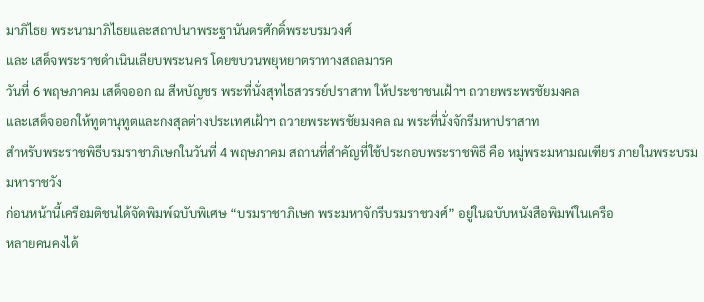มาภิไธย พระนามาภิไธยและสถาปนาพระฐานันดรศักดิ์พระบรมวงศ์
และ เสด็จพระราชดำเนินเลียบพระนคร โดยขบวนพยุหยาตราทางสถลมารค
วันที่ 6 พฤษภาคม เสด็จออก ณ สีหบัญชร พระที่นั่งสุทไธสวรรย์ปราสาท ให้ประชาชนเฝ้าฯ ถวายพระพรชัยมงคล
และเสด็จออกให้ทูตานุทูตและกงสุลต่างประเทศเฝ้าฯ ถวายพระพรชัยมงคล ณ พระที่นั่งจักรีมหาปราสาท
สำหรับพระราชพิธีบรมราชาภิเษกในวันที่ 4 พฤษภาคม สถานที่สำคัญที่ใช้ประกอบพระราชพิธี คือ หมู่พระมหามณเฑียร ภายในพระบรมมหาราชวัง
ก่อนหน้านี้เครือมติชนได้จัดพิมพ์ฉบับพิเศษ “บรมราชาภิเษก พระมหาจักรีบรมราชวงศ์” อยู่ในฉบับหนังสือพิมพ์ในเครือ
หลายคนคงได้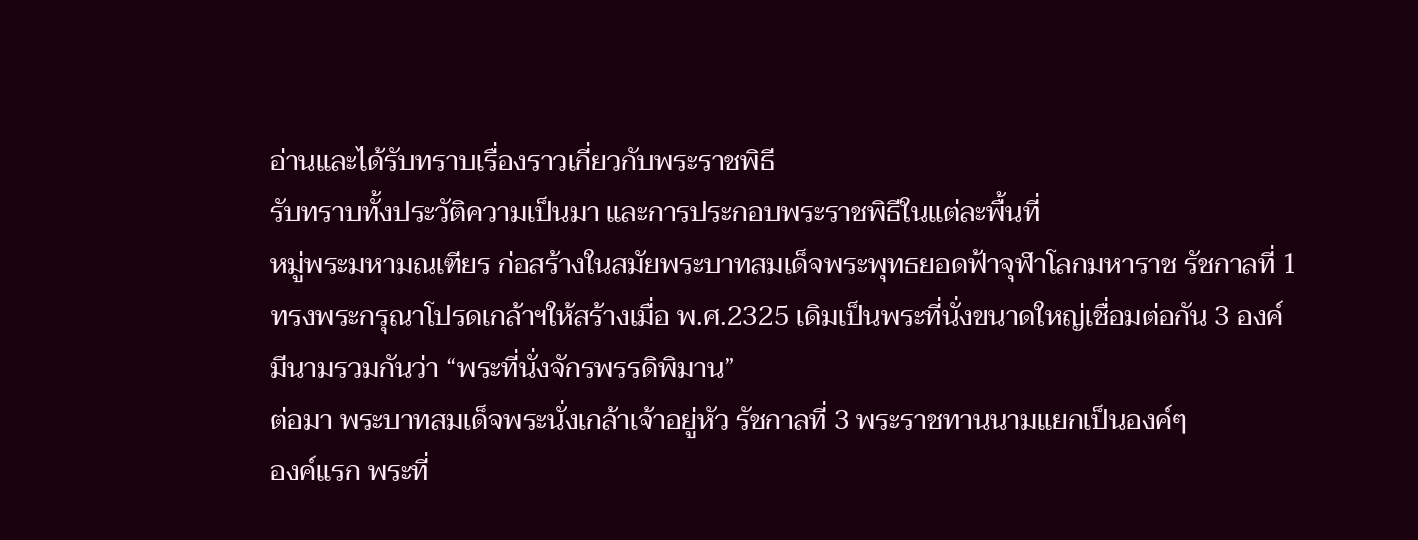อ่านและได้รับทราบเรื่องราวเกี่ยวกับพระราชพิธี
รับทราบทั้งประวัติความเป็นมา และการประกอบพระราชพิธีในแต่ละพื้นที่
หมู่พระมหามณเฑียร ก่อสร้างในสมัยพระบาทสมเด็จพระพุทธยอดฟ้าจุฬาโลกมหาราช รัชกาลที่ 1
ทรงพระกรุณาโปรดเกล้าฯให้สร้างเมื่อ พ.ศ.2325 เดิมเป็นพระที่นั่งขนาดใหญ่เชื่อมต่อกัน 3 องค์
มีนามรวมกันว่า “พระที่นั่งจักรพรรดิพิมาน”
ต่อมา พระบาทสมเด็จพระนั่งเกล้าเจ้าอยู่หัว รัชกาลที่ 3 พระราชทานนามแยกเป็นองค์ๆ
องค์แรก พระที่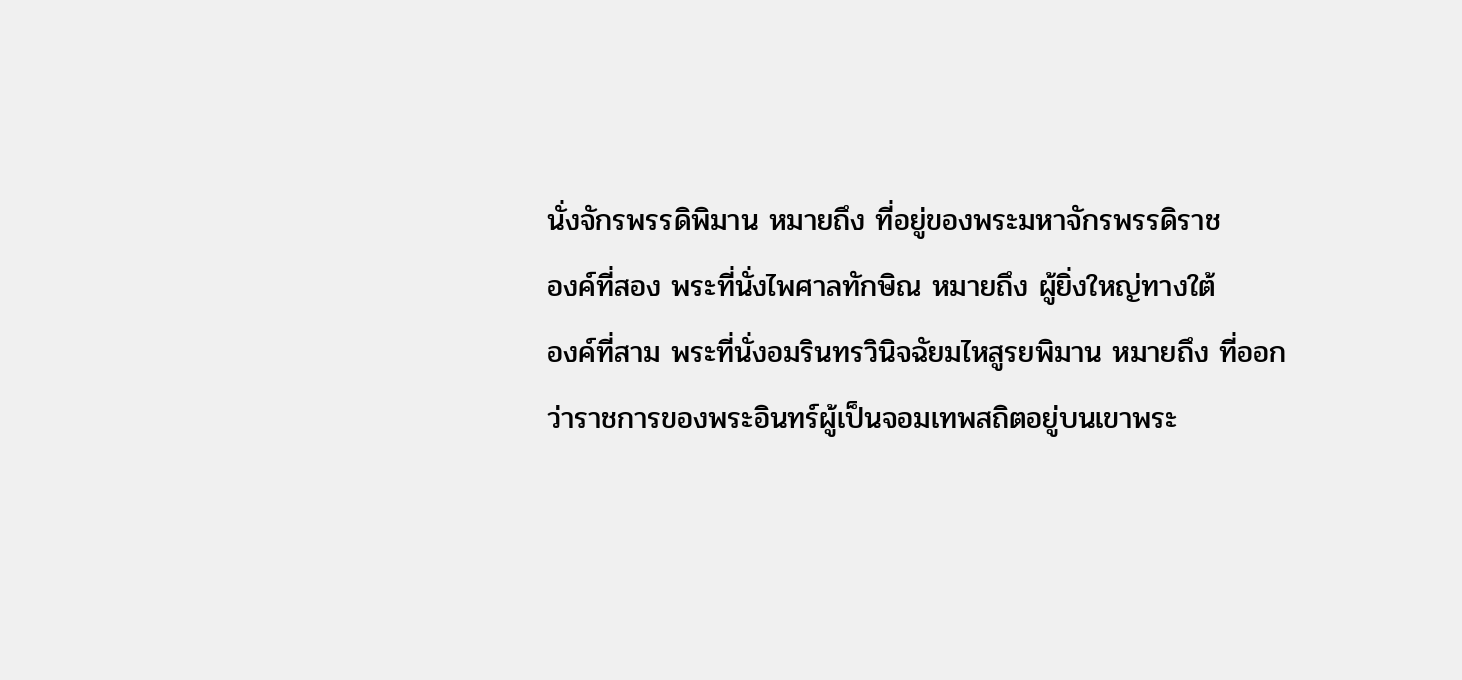นั่งจักรพรรดิพิมาน หมายถึง ที่อยู่ของพระมหาจักรพรรดิราช
องค์ที่สอง พระที่นั่งไพศาลทักษิณ หมายถึง ผู้ยิ่งใหญ่ทางใต้
องค์ที่สาม พระที่นั่งอมรินทรวินิจฉัยมไหสูรยพิมาน หมายถึง ที่ออกว่าราชการของพระอินทร์ผู้เป็นจอมเทพสถิตอยู่บนเขาพระ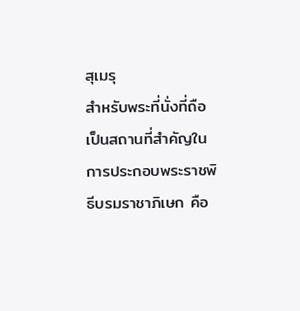สุเมรุ
สำหรับพระที่นั่งที่ถือเป็นสถานที่สำคัญในการประกอบพระราชพิธีบรมราชาภิเษก คือ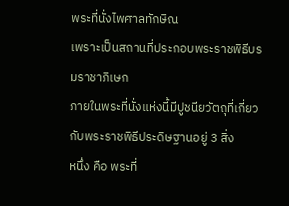พระที่นั่งไพศาลทักษิณ
เพราะเป็นสถานที่ประกอบพระราชพิธีบรมราชาภิเษก
ภายในพระที่นั่งแห่งนี้มีปูชนียวัตถุที่เกี่ยวกับพระราชพิธีประดิษฐานอยู่ 3 สิ่ง
หนึ่ง คือ พระที่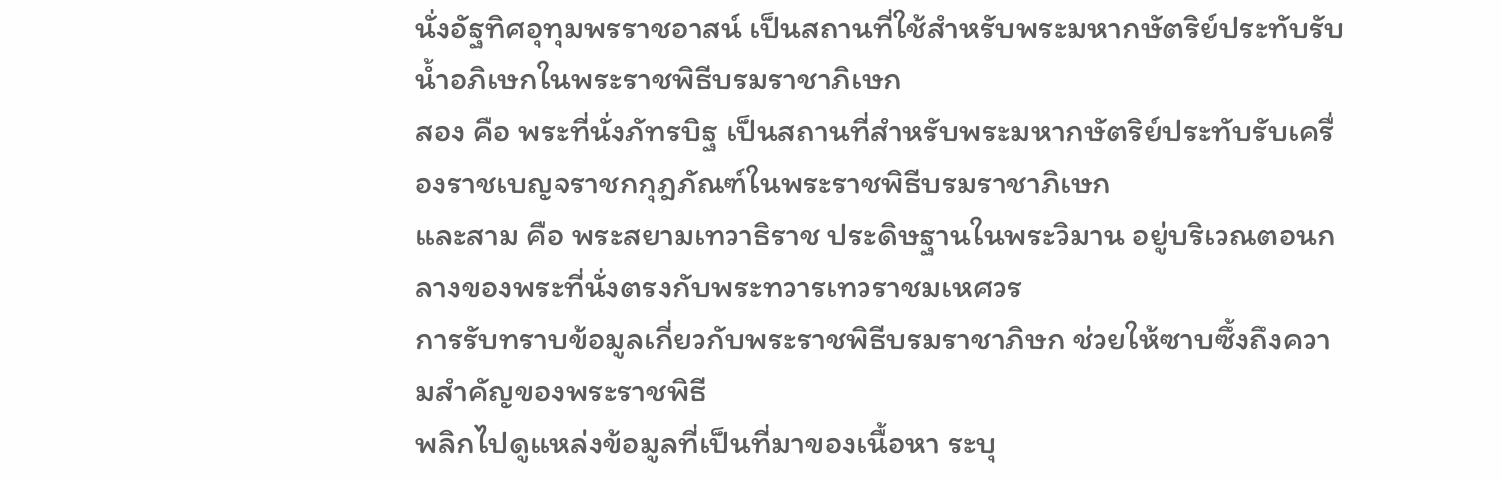นั่งอัฐทิศอุทุมพรราชอาสน์ เป็นสถานที่ใช้สำหรับพระมหากษัตริย์ประทับรับน้ำอภิเษกในพระราชพิธีบรมราชาภิเษก
สอง คือ พระที่นั่งภัทรบิฐ เป็นสถานที่สำหรับพระมหากษัตริย์ประทับรับเครื่องราชเบญจราชกกุฎภัณฑ์ในพระราชพิธีบรมราชาภิเษก
และสาม คือ พระสยามเทวาธิราช ประดิษฐานในพระวิมาน อยู่บริเวณตอนกลางของพระที่นั่งตรงกับพระทวารเทวราชมเหศวร
การรับทราบข้อมูลเกี่ยวกับพระราชพิธีบรมราชาภิษก ช่วยให้ซาบซึ้งถึงความสำคัญของพระราชพิธี
พลิกไปดูแหล่งข้อมูลที่เป็นที่มาของเนื้อหา ระบุ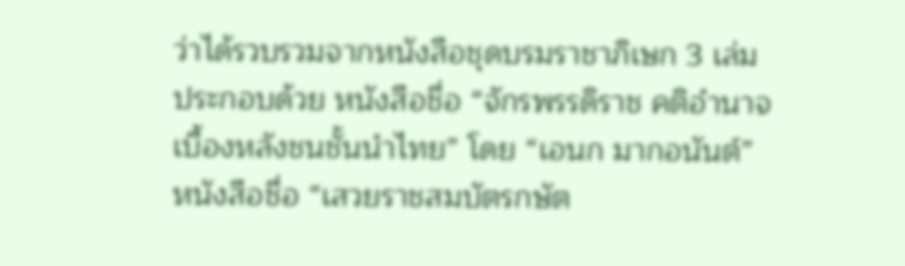ว่าได้รวบรวมจากหนังสือชุดบรมราชาภิเษก 3 เล่ม
ประกอบด้วย หนังสือชื่อ “จักรพรรดิราช คติอำนาจเบื้องหลังชนชั้นนำไทย” โดย “เอนก มากอนันต์”
หนังสือชื่อ “เสวยราชสมบัตรกษัต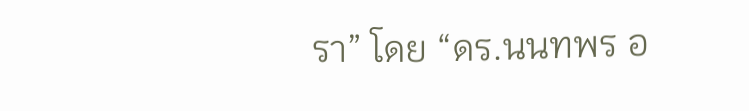รา” โดย “ดร.นนทพร อ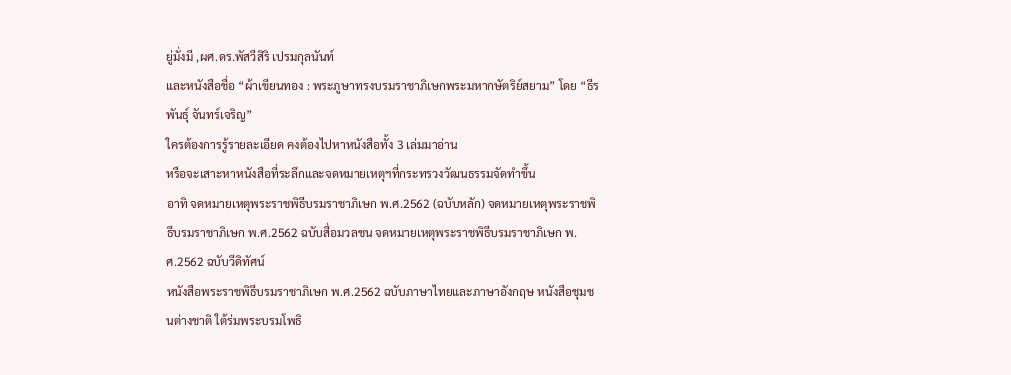ยู่มั่งมี ,ผศ.ดร.พัสวีสิริ เปรมกุลนันท์
และหนังสือชื่อ “ผ้าเขียนทอง : พระภูษาทรงบรมราชาภิเษกพระมหากษัตริย์สยาม” โดย “ธีรพันธุ์ จันทร์เจริญ”
ใครต้องการรู้รายละเอียด คงต้องไปหาหนังสือทั้ง 3 เล่มมาอ่าน
หรือจะเสาะหาหนังสือที่ระลึกและจดหมายเหตุฯที่กระทรวงวัฒนธรรมจัดทำขึ้น
อาทิ จดหมายเหตุพระราชพิธีบรมราชาภิเษก พ.ศ.2562 (ฉบับหลัก) จดหมายเหตุพระราชพิธีบรมราชาภิเษก พ.ศ.2562 ฉบับสื่อมวลชน จดหมายเหตุพระราชพิธีบรมราชาภิเษก พ.ศ.2562 ฉบับวีดิทัศน์
หนังสือพระราชพิธีบรมราชาภิเษก พ.ศ.2562 ฉบับภาษาไทยและภาษาอังกฤษ หนังสือชุมชนต่างชาติ ใต้ร่มพระบรมโพธิ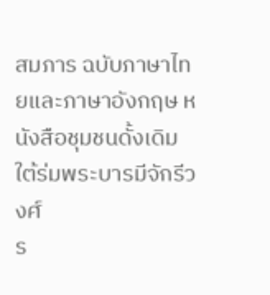สมภาร ฉบับภาษาไทยและภาษาอังกฤษ หนังสือชุมชนดั้งเดิม ใต้ร่มพระบารมีจักรีวงศ์
ร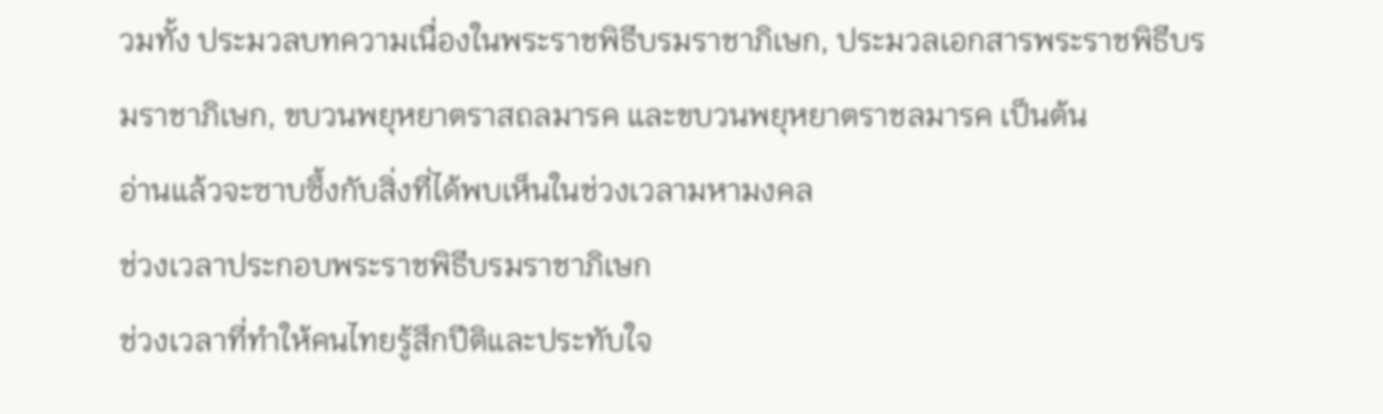วมทั้ง ประมวลบทความเนื่องในพระราชพิธีบรมราชาภิเษก, ประมวลเอกสารพระราชพิธีบรมราชาภิเษก, ขบวนพยุหยาตราสถลมารค และขบวนพยุหยาตราชลมารค เป็นต้น
อ่านแล้วจะซาบซึ้งกับสิ่งที่ได้พบเห็นในช่วงเวลามหามงคล
ช่วงเวลาประกอบพระราชพิธีบรมราชาภิเษก
ช่วงเวลาที่ทำให้คนไทยรู้สึกปีติและประทับใจ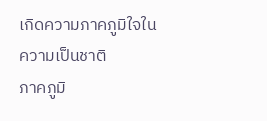เกิดความภาคภูมิใจในความเป็นชาติ
ภาคภูมิ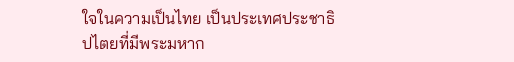ใจในความเป็นไทย เป็นประเทศประชาธิปไตยที่มีพระมหาก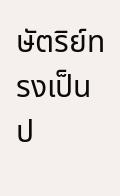ษัตริย์ทรงเป็นป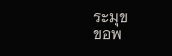ระมุข
ขอพ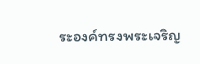ระองค์ทรงพระเจริญ